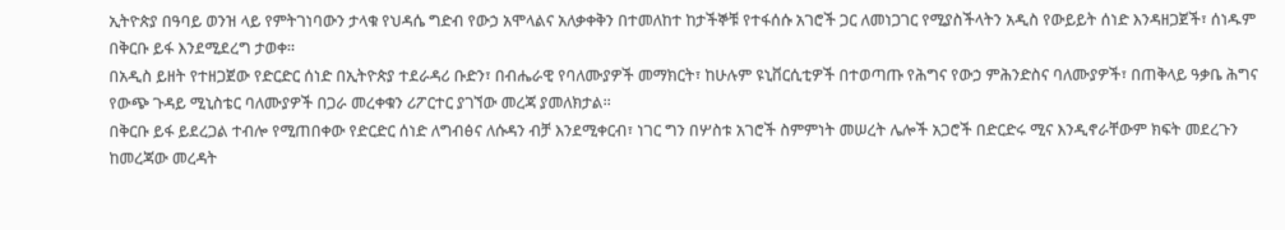ኢትዮጵያ በዓባይ ወንዝ ላይ የምትገነባውን ታላቁ የህዳሴ ግድብ የውኃ አሞላልና አለቃቀቅን በተመለከተ ከታችኞቹ የተፋሰሱ አገሮች ጋር ለመነጋገር የሚያስችላትን አዲስ የውይይት ሰነድ እንዳዘጋጀች፣ ሰነዱም በቅርቡ ይፋ እንደሚደረግ ታወቀ።
በአዲስ ይዘት የተዘጋጀው የድርድር ሰነድ በኢትዮጵያ ተደራዳሪ ቡድን፣ በብሔራዊ የባለሙያዎች መማክርት፣ ከሁሉም ዩኒቨርሲቲዎች በተወጣጡ የሕግና የውኃ ምሕንድስና ባለሙያዎች፣ በጠቅላይ ዓቃቤ ሕግና የውጭ ጉዳይ ሚኒስቴር ባለሙያዎች በጋራ መረቀቁን ሪፖርተር ያገኘው መረጃ ያመለክታል።
በቅርቡ ይፋ ይደረጋል ተብሎ የሚጠበቀው የድርድር ሰነድ ለግብፅና ለሱዳን ብቻ እንደሚቀርብ፣ ነገር ግን በሦስቱ አገሮች ስምምነት መሠረት ሌሎች አጋሮች በድርድሩ ሚና እንዲኖራቸውም ክፍት መደረጉን ከመረጃው መረዳት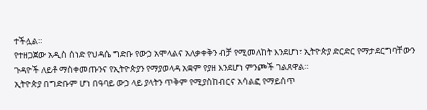ተችሏል።
የተዘጋጀው አዲስ ሰነድ የህዳሴ ግድቡ የውኃ አሞላልና አለቃቀቅን ብቻ የሚመለከት እንደሆነ፣ ኢትዮጵያ ድርድር የማታደርግባቸውን ጉዳዮች ለይቶ ማስቀመጡንና የኢትዮጵያን የማያወላዳ አቋም የያዘ እንደሆነ ምንጮች ገልጸዋል።
ኢትዮጵያ በግድቡም ሆነ በዓባይ ውኃ ላይ ያላትን ጥቅም የሚያስከብርና አሳልፎ የማይሰጥ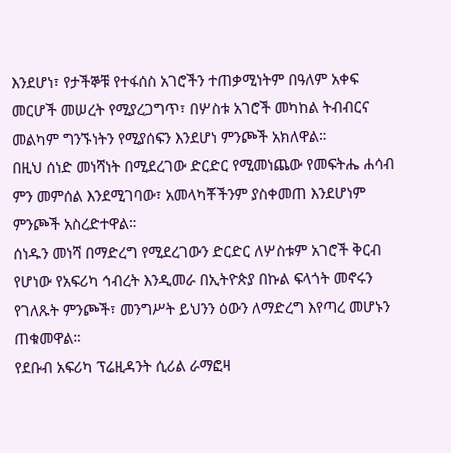እንደሆነ፣ የታችኞቹ የተፋሰስ አገሮችን ተጠቃሚነትም በዓለም አቀፍ መርሆች መሠረት የሚያረጋግጥ፣ በሦስቱ አገሮች መካከል ትብብርና መልካም ግንኙነትን የሚያሰፍን እንደሆነ ምንጮች አክለዋል።
በዚህ ሰነድ መነሻነት በሚደረገው ድርድር የሚመነጨው የመፍትሔ ሐሳብ ምን መምሰል እንደሚገባው፣ አመላካቾችንም ያስቀመጠ እንደሆነም ምንጮች አስረድተዋል።
ሰነዱን መነሻ በማድረግ የሚደረገውን ድርድር ለሦስቱም አገሮች ቅርብ የሆነው የአፍሪካ ኅብረት እንዲመራ በኢትዮጵያ በኩል ፍላጎት መኖሩን የገለጹት ምንጮች፣ መንግሥት ይህንን ዕውን ለማድረግ እየጣረ መሆኑን ጠቁመዋል።
የደቡብ አፍሪካ ፕሬዚዳንት ሲሪል ራማፎዛ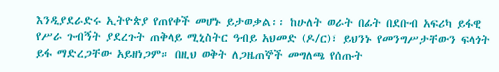እንዲያደራድሩ ኢትዮጵያ የጠየቀች መሆኑ ይታወቃል፡፡ ከሁለት ወራት በፊት በደቡብ አፍሪካ ይፋዊ የሥራ ጉብኝት ያደረጉት ጠቅላይ ሚኒስትር ዓብይ አህመድ (ዶ/ር)፣ ይህንኑ የመንግሥታቸውን ፍላጎት ይፋ ማድረጋቸው አይዘነጋም። በዚህ ወቅት ለጋዜጠኞች መግለጫ የሰጡት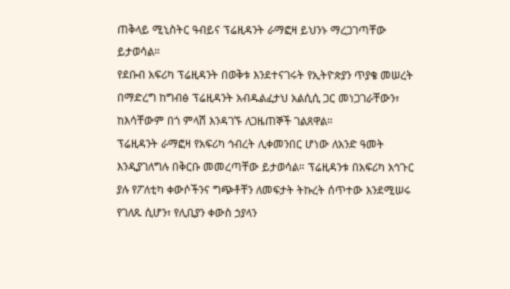ጠቅላይ ሚኒስትር ዓብይና ፕሬዚዳንት ራማፎዛ ይህንኑ ማረጋገጣቸው ይታወሳል።
የደቡብ አፍሪካ ፕሬዚዳንት በወቅቱ እንደተናገሩት የኢትዮጵያን ጥያቄ መሠረት በማድረግ ከግብፅ ፕሬዚዳንት አብዱልፈታህ አልሲሲ ጋር መነጋገራቸውን፣ ከእሳቸውም በጎ ምላሽ እንዳገኙ ለጋዜጠኞች ገልጸዋል።
ፕሬዚዳንት ራማፎዛ የአፍሪካ ኅብረት ሊቀመንበር ሆነው ለአንድ ዓመት እንዲያገለግሉ በቅርቡ መመረጣቸው ይታወሳል። ፕሬዚዳንቱ በአፍሪካ አኅጉር ያሉ የፖለቲካ ቀውሶችንና ግጭቶቸን ለመፍታት ትኩረት ሰጥተው እንደሚሠሩ የገለጹ ሲሆን፣ የሊቢያን ቀውስ ኃያላን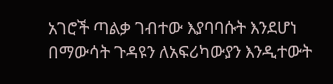አገሮች ጣልቃ ገብተው እያባባሱት እንደሆነ በማውሳት ጉዳዩን ለአፍሪካውያን እንዲተውት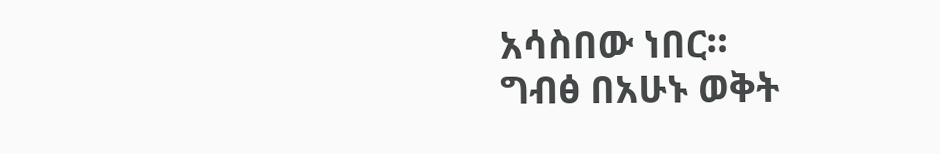አሳስበው ነበር።
ግብፅ በአሁኑ ወቅት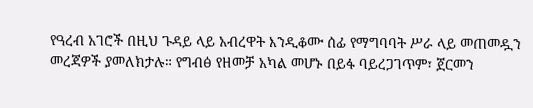የዓረብ አገሮች በዚህ ጉዳይ ላይ አብረዋት እንዲቆሙ ሰፊ የማግባባት ሥራ ላይ መጠመዷን መረጃዎች ያመለክታሉ። የግብፅ የዘመቻ አካል መሆኑ በይፋ ባይረጋገጥም፣ ጀርመን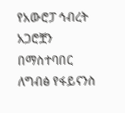የአውሮፓ ኅብረት አጋሮቿን በማስተባበር ለግብፅ የፋይናንስ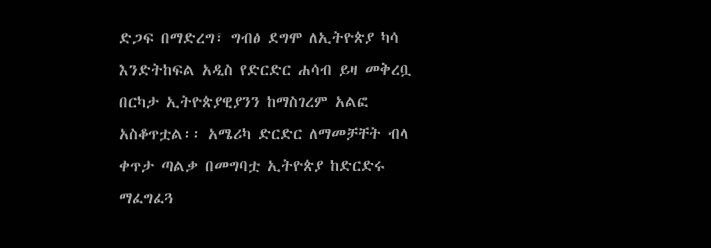ድጋፍ በማድረግ፣ ግብፅ ደግሞ ለኢትዮጵያ ካሳ እንድትከፍል አዲስ የድርድር ሐሳብ ይዛ መቅረቧ በርካታ ኢትዮጵያዊያንን ከማስገረም አልፎ አስቆጥቷል፡፡ አሜሪካ ድርድር ለማመቻቸት ብላ ቀጥታ ጣልቃ በመግባቷ ኢትዮጵያ ከድርድሩ ማፈግፈጓ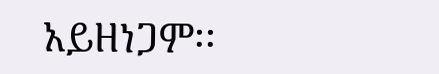አይዘነጋም፡፡